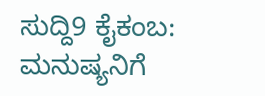ಸುದ್ದಿ9 ಕೈಕಂಬ: ಮನುಷ್ಯನಿಗೆ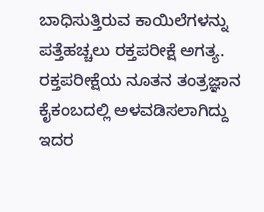ಬಾಧಿಸುತ್ತಿರುವ ಕಾಯಿಲೆಗಳನ್ನು ಪತ್ತೆಹಚ್ಚಲು ರಕ್ತಪರೀಕ್ಷೆ ಅಗತ್ಯ. ರಕ್ತಪರೀಕ್ಷೆಯ ನೂತನ ತಂತ್ರಜ್ಞಾನ ಕೈಕಂಬದಲ್ಲಿ ಅಳವಡಿಸಲಾಗಿದ್ದು ಇದರ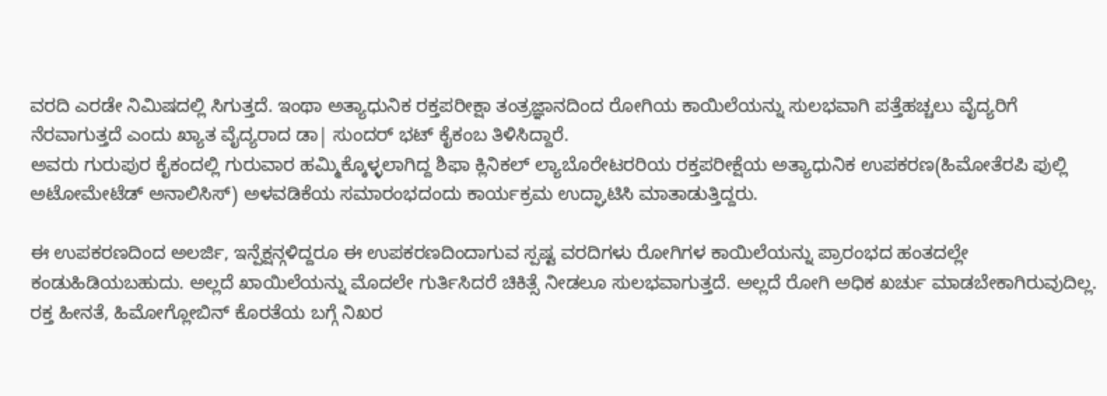ವರದಿ ಎರಡೇ ನಿಮಿಷದಲ್ಲಿ ಸಿಗುತ್ತದೆ. ಇಂಥಾ ಅತ್ಯಾಧುನಿಕ ರಕ್ತಪರೀಕ್ಷಾ ತಂತ್ರಜ್ಞಾನದಿಂದ ರೋಗಿಯ ಕಾಯಿಲೆಯನ್ನು ಸುಲಭವಾಗಿ ಪತ್ತೆಹಚ್ಚಲು ವೈದ್ಯರಿಗೆ ನೆರವಾಗುತ್ತದೆ ಎಂದು ಖ್ಯಾತ ವೈದ್ಯರಾದ ಡಾ| ಸುಂದರ್ ಭಟ್ ಕೈಕಂಬ ತಿಳಿಸಿದ್ದಾರೆ.
ಅವರು ಗುರುಪುರ ಕೈಕಂದಲ್ಲಿ ಗುರುವಾರ ಹಮ್ಮಿಕ್ಕೊಳ್ಳಲಾಗಿದ್ದ ಶಿಫಾ ಕ್ಲಿನಿಕಲ್ ಲ್ಯಾಬೊರೇಟರರಿಯ ರಕ್ತಪರೀಕ್ಷೆಯ ಅತ್ಯಾಧುನಿಕ ಉಪಕರಣ(ಹಿಮೋತೆರಪಿ ಫುಲ್ಲಿ ಅಟೋಮೇಟೆಡ್ ಅನಾಲಿಸಿಸ್) ಅಳವಡಿಕೆಯ ಸಮಾರಂಭದಂದು ಕಾರ್ಯಕ್ರಮ ಉದ್ಘಾಟಿಸಿ ಮಾತಾಡುತ್ತಿದ್ದರು.

ಈ ಉಪಕರಣದಿಂದ ಅಲರ್ಜಿ, ಇನ್ಪೆಕ್ಷನ್ಗಳಿದ್ದರೂ ಈ ಉಪಕರಣದಿಂದಾಗುವ ಸ್ಪಷ್ಟ ವರದಿಗಳು ರೋಗಿಗಳ ಕಾಯಿಲೆಯನ್ನು ಪ್ರಾರಂಭದ ಹಂತದಲ್ಲೇ ಕಂಡುಹಿಡಿಯಬಹುದು. ಅಲ್ಲದೆ ಖಾಯಿಲೆಯನ್ನು ಮೊದಲೇ ಗುರ್ತಿಸಿದರೆ ಚಿಕಿತ್ಸೆ ನೀಡಲೂ ಸುಲಭವಾಗುತ್ತದೆ. ಅಲ್ಲದೆ ರೋಗಿ ಅಧಿಕ ಖರ್ಚು ಮಾಡಬೇಕಾಗಿರುವುದಿಲ್ಲ. ರಕ್ತ ಹೀನತೆ, ಹಿಮೋಗ್ಲೋಬಿನ್ ಕೊರತೆಯ ಬಗ್ಗೆ ನಿಖರ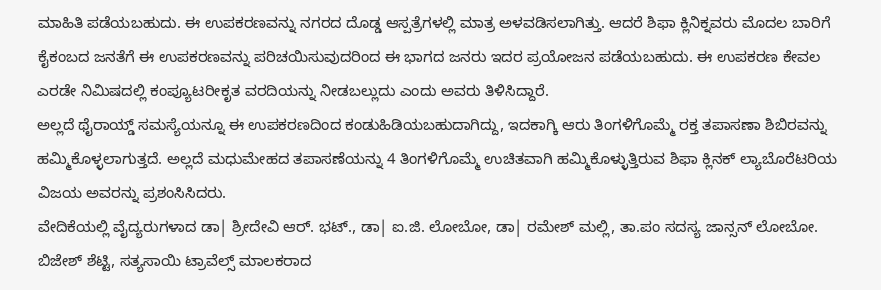ಮಾಹಿತಿ ಪಡೆಯಬಹುದು. ಈ ಉಪಕರಣವನ್ನು ನಗರದ ದೊಡ್ಡ ಆಸ್ಪತ್ರೆಗಳಲ್ಲಿ ಮಾತ್ರ ಅಳವಡಿಸಲಾಗಿತ್ತು. ಆದರೆ ಶಿಫಾ ಕ್ಲಿನಿಕ್ನವರು ಮೊದಲ ಬಾರಿಗೆ ಕೈಕಂಬದ ಜನತೆಗೆ ಈ ಉಪಕರಣವನ್ನು ಪರಿಚಯಿಸುವುದರಿಂದ ಈ ಭಾಗದ ಜನರು ಇದರ ಪ್ರಯೋಜನ ಪಡೆಯಬಹುದು. ಈ ಉಪಕರಣ ಕೇವಲ ಎರಡೇ ನಿಮಿಷದಲ್ಲಿ ಕಂಪ್ಯೂಟರೀಕೃತ ವರದಿಯನ್ನು ನೀಡಬಲ್ಲುದು ಎಂದು ಅವರು ತಿಳಿಸಿದ್ದಾರೆ.
ಅಲ್ಲದೆ ಥೈರಾಯ್ಡ್ ಸಮಸ್ಯೆಯನ್ನೂ ಈ ಉಪಕರಣದಿಂದ ಕಂಡುಹಿಡಿಯಬಹುದಾಗಿದ್ದು, ಇದಕಾಗ್ಕಿ ಆರು ತಿಂಗಳಿಗೊಮ್ಮೆ ರಕ್ತ ತಪಾಸಣಾ ಶಿಬಿರವನ್ನು ಹಮ್ಮಿಕೊಳ್ಳಲಾಗುತ್ತದೆ. ಅಲ್ಲದೆ ಮಧುಮೇಹದ ತಪಾಸಣೆಯನ್ನು 4 ತಿಂಗಳಿಗೊಮ್ಮೆ ಉಚಿತವಾಗಿ ಹಮ್ಮಿಕೊಳ್ಳುತ್ತಿರುವ ಶಿಫಾ ಕ್ಲಿನಕ್ ಲ್ಯಾಬೊರೆಟರಿಯ ವಿಜಯ ಅವರನ್ನು ಪ್ರಶಂಸಿಸಿದರು.
ವೇದಿಕೆಯಲ್ಲಿ ವೈದ್ಯರುಗಳಾದ ಡಾ| ಶ್ರೀದೇವಿ ಆರ್. ಭಟ್., ಡಾ| ಐ.ಜಿ. ಲೋಬೋ, ಡಾ| ರಮೇಶ್ ಮಲ್ಲಿ, ತಾ.ಪಂ ಸದಸ್ಯ ಜಾನ್ಸನ್ ಲೋಬೋ. ಬಿಜೇಶ್ ಶೆಟ್ಟಿ, ಸತ್ಯಸಾಯಿ ಟ್ರಾವೆಲ್ಸ್ ಮಾಲಕರಾದ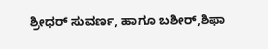ಶ್ರೀಧರ್ ಸುವರ್ಣ, ಹಾಗೂ ಬಶೀರ್,ಶಿಫಾ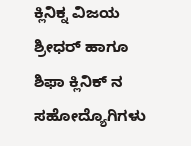ಕ್ಲಿನಿಕ್ನ ವಿಜಯ ಶ್ರೀಧರ್ ಹಾಗೂ ಶಿಫಾ ಕ್ಲಿನಿಕ್ ನ ಸಹೋದ್ಯೊಗಿಗಳು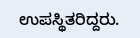ಉಪಸ್ಥಿತರಿದ್ದರು.